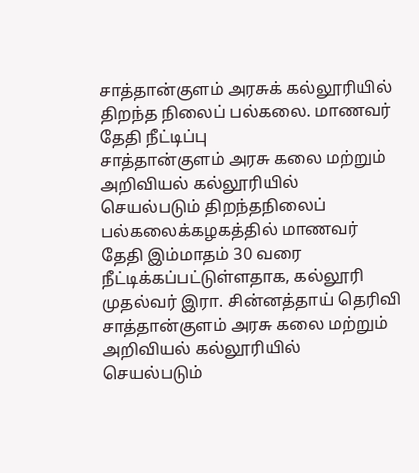சாத்தான்குளம் அரசுக் கல்லூரியில் திறந்த நிலைப் பல்கலை. மாணவர் தேதி நீட்டிப்பு
சாத்தான்குளம் அரசு கலை மற்றும் அறிவியல் கல்லூரியில் செயல்படும் திறந்தநிலைப் பல்கலைக்கழகத்தில் மாணவர் தேதி இம்மாதம் 30 வரை நீட்டிக்கப்பட்டுள்ளதாக, கல்லூரி முதல்வர் இரா. சின்னத்தாய் தெரிவி
சாத்தான்குளம் அரசு கலை மற்றும் அறிவியல் கல்லூரியில் செயல்படும்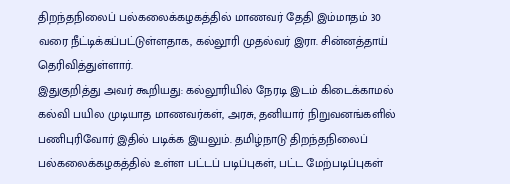திறந்தநிலைப் பல்கலைக்கழகத்தில் மாணவர் தேதி இம்மாதம் 30 வரை நீட்டிக்கப்பட்டுள்ளதாக, கல்லூரி முதல்வர் இரா. சின்னத்தாய் தெரிவித்துள்ளார்.
இதுகுறித்து அவர் கூறியது: கல்லூரியில் நேரடி இடம் கிடைக்காமல் கல்வி பயில முடியாத மாணவர்கள், அரசு, தனியார் நிறுவனங்களில் பணிபுரிவோர் இதில் படிக்க இயலும். தமிழ்நாடு திறந்தநிலைப் பல்கலைக்கழகத்தில் உள்ள பட்டப் படிப்புகள், பட்ட மேற்படிப்புகள்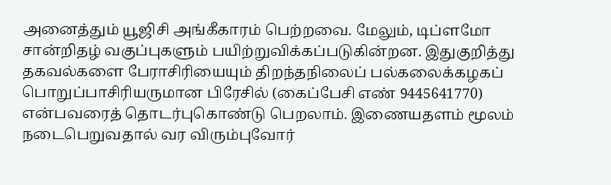அனைத்தும் யூஜிசி அங்கீகாரம் பெற்றவை. மேலும், டிப்ளமோ சான்றிதழ் வகுப்புகளும் பயிற்றுவிக்கப்படுகின்றன. இதுகுறித்து தகவல்களை பேராசிரியையும் திறந்தநிலைப் பல்கலைக்கழகப் பொறுப்பாசிரியருமான பிரேசில் (கைப்பேசி எண் 9445641770) என்பவரைத் தொடர்புகொண்டு பெறலாம். இணையதளம் மூலம் நடைபெறுவதால் வர விரும்புவோர்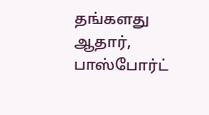தங்களது ஆதார், பாஸ்போர்ட்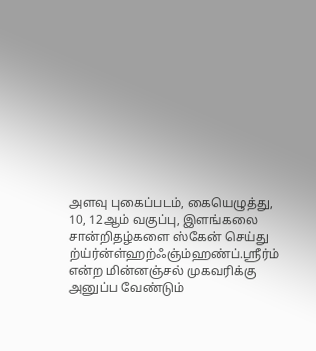அளவு புகைப்படம், கையெழுத்து, 10, 12ஆம் வகுப்பு, இளங்கலை சான்றிதழ்களை ஸ்கேன் செய்து ற்ய்ர்ன்ள்ஹற்ஃஞ்ம்ஹண்ப்.ஸ்ரீர்ம் என்ற மின்னஞ்சல் முகவரிக்கு அனுப்ப வேண்டும்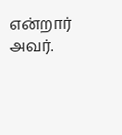என்றார் அவர்.